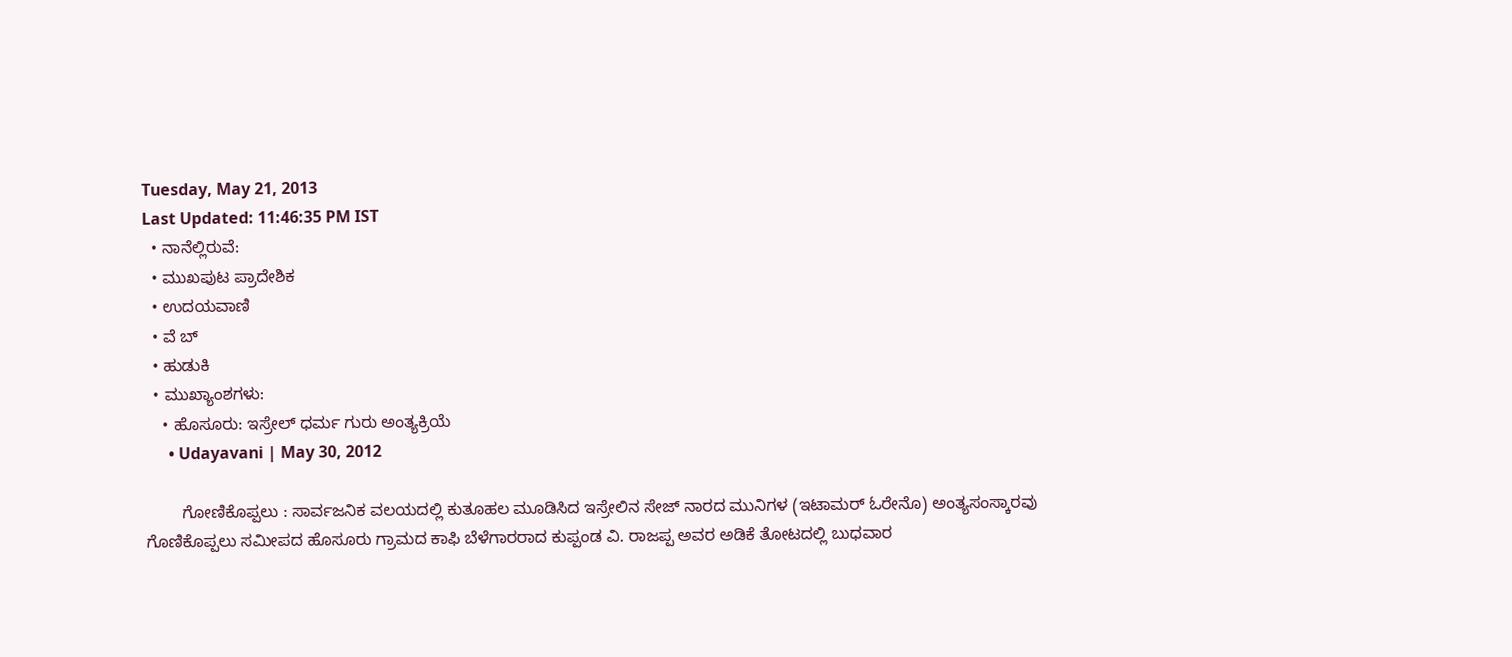Tuesday, May 21, 2013
Last Updated: 11:46:35 PM IST
  • ನಾನೆಲ್ಲಿರುವೆ:
  • ಮುಖಪುಟ ಪ್ರಾದೇಶಿಕ
  • ಉದಯವಾಣಿ
  • ವೆ ಬ್
  • ಹುಡುಕಿ
  • ಮುಖ್ಯಾಂಶಗಳು:
    • ಹೊಸೂರು: ಇಸ್ರೇಲ್‌ ಧರ್ಮ ಗುರು ಅಂತ್ಯಕ್ರಿಯೆ
      • Udayavani | May 30, 2012

        ಗೋಣಿಕೊಪ್ಪಲು : ಸಾರ್ವಜನಿಕ ವಲಯದಲ್ಲಿ ಕುತೂಹಲ ಮೂಡಿಸಿದ ಇಸ್ರೇಲಿನ ಸೇಜ್‌ ನಾರದ ಮುನಿಗಳ (ಇಟಾಮರ್‌ ಓರೇನೊ) ಅಂತ್ಯಸಂಸ್ಕಾರವು ಗೊಣಿಕೊಪ್ಪಲು ಸಮೀಪದ ಹೊಸೂರು ಗ್ರಾಮದ ಕಾಫಿ ಬೆಳೆಗಾರರಾದ ಕುಪ್ಪಂಡ ವಿ. ರಾಜಪ್ಪ ಅವರ ಅಡಿಕೆ ತೋಟದಲ್ಲಿ ಬುಧವಾರ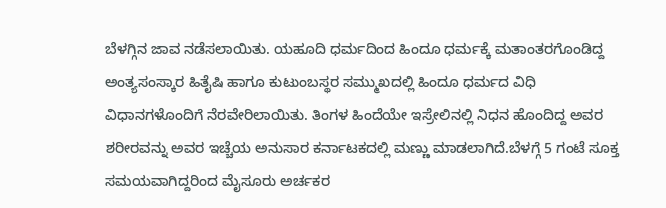ಬೆಳಗ್ಗಿನ ಜಾವ ನಡೆಸಲಾಯಿತು. ಯಹೂದಿ ಧರ್ಮದಿಂದ ಹಿಂದೂ ಧರ್ಮಕ್ಕೆ ಮತಾಂತರಗೊಂಡಿದ್ದ ಅಂತ್ಯಸಂಸ್ಕಾರ ಹಿತೈಷಿ ಹಾಗೂ ಕುಟುಂಬಸ್ಥರ ಸಮ್ಮುಖದಲ್ಲಿ ಹಿಂದೂ ಧರ್ಮದ ವಿಧಿ ವಿಧಾನಗಳೊಂದಿಗೆ ನೆರವೇರಿಲಾಯಿತು. ತಿಂಗಳ ಹಿಂದೆಯೇ ಇಸ್ರೇಲಿನಲ್ಲಿ ನಿಧನ ಹೊಂದಿದ್ದ ಅವರ ಶರೀರವನ್ನು ಅವರ ಇಚ್ಚೆಯ ಅನುಸಾರ ಕರ್ನಾಟಕದಲ್ಲಿ ಮಣ್ಣು ಮಾಡಲಾಗಿದೆ.ಬೆಳಗ್ಗೆ 5 ಗಂಟೆ ಸೂಕ್ತ ಸಮಯವಾಗಿದ್ದರಿಂದ ಮೈಸೂರು ಅರ್ಚಕರ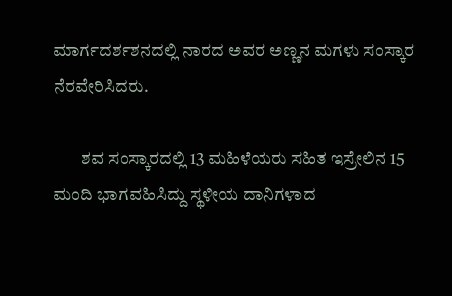ಮಾರ್ಗದರ್ಶಶನದಲ್ಲಿ ನಾರದ ಅವರ ಅಣ್ಣನ ಮಗಳು ಸಂಸ್ಕಾರ ನೆರವೇರಿಸಿದರು.

        ಶವ ಸಂಸ್ಕಾರದಲ್ಲಿ 13 ಮಹಿಳೆಯರು ಸಹಿತ ಇಸ್ರೇಲಿನ 15 ಮಂದಿ ಭಾಗವಹಿಸಿದ್ದು ಸ್ಥಳೀಯ ದಾನಿಗಳಾದ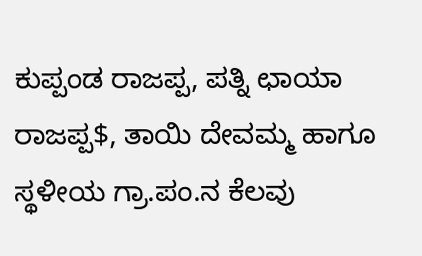ಕುಪ್ಪಂಡ ರಾಜಪ್ಪ, ಪತ್ನಿ ಛಾಯಾ ರಾಜಪ್ಪ$, ತಾಯಿ ದೇವಮ್ಮ ಹಾಗೂ ಸ್ಥಳೀಯ ಗ್ರಾ.ಪಂ.ನ ಕೆಲವು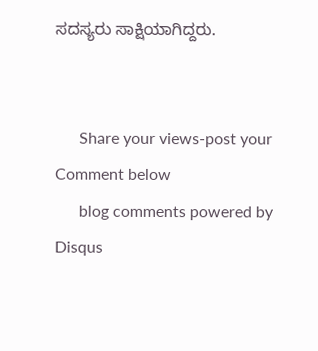ಸದಸ್ಯರು ಸಾಕ್ಷಿಯಾಗಿದ್ದರು.


      Share your views-post your Comment below
      blog comments powered by Disqus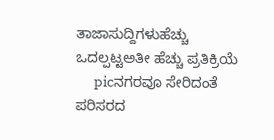ತಾಜಾಸುದ್ದಿಗಳುಹೆಚ್ಚು ಒದಲ್ಪಟ್ಟಅತೀ ಹೆಚ್ಚು ಪ್ರತಿಕ್ರಿಯೆ
      picನಗರವೂ ಸೇರಿದಂತೆ ಪರಿಸರದ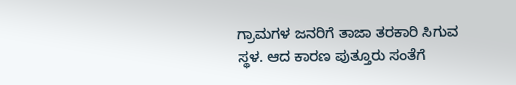ಗ್ರಾಮಗಳ ಜನರಿಗೆ ತಾಜಾ ತರಕಾರಿ ಸಿಗುವ ಸ್ಥಳ. ಆದ ಕಾರಣ ಪುತ್ತೂರು ಸಂತೆಗೆ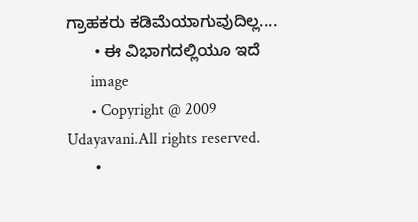ಗ್ರಾಹಕರು ಕಡಿಮೆಯಾಗುವುದಿಲ್ಲ....
      • ಈ ವಿಭಾಗದಲ್ಲಿಯೂ ಇದೆ
      image
      • Copyright @ 2009 Udayavani.All rights reserved.
      •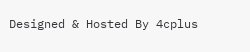Designed & Hosted By 4cplus